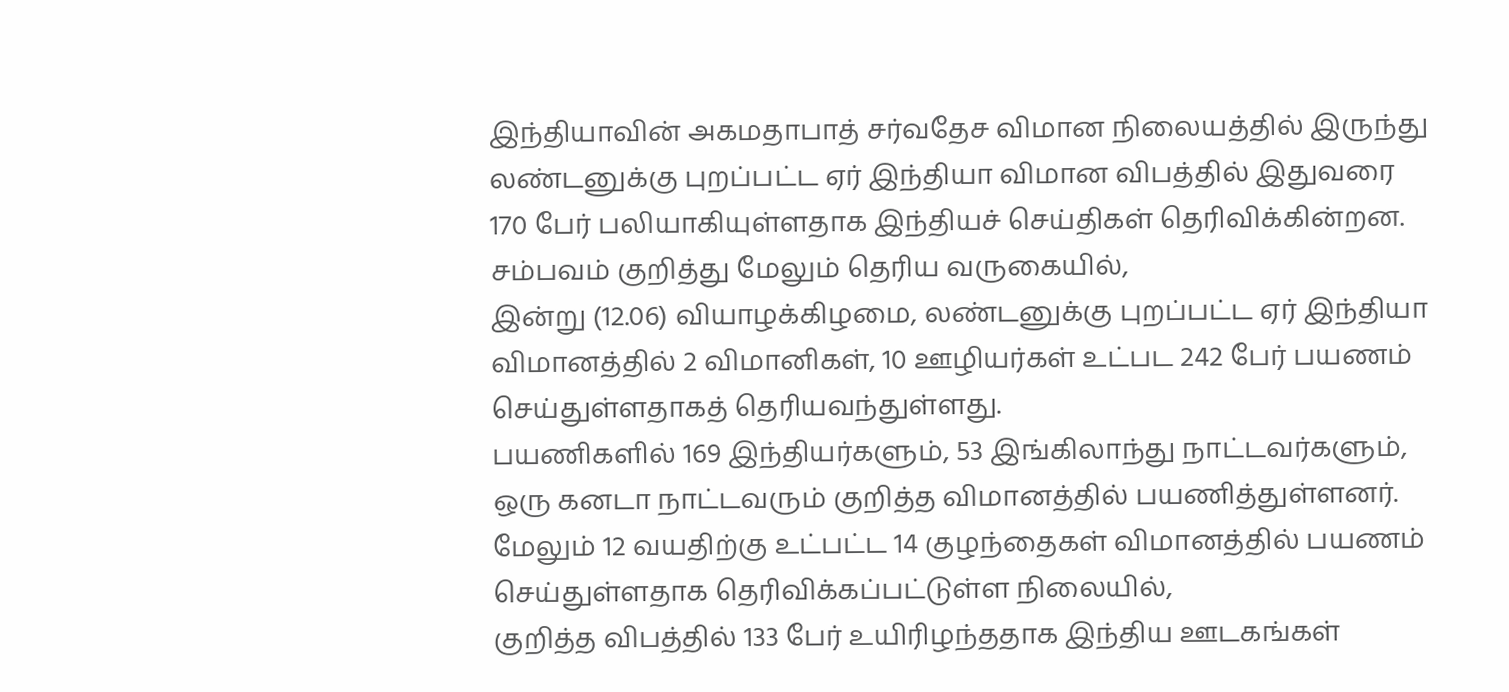இந்தியாவின் அகமதாபாத் சர்வதேச விமான நிலையத்தில் இருந்து லண்டனுக்கு புறப்பட்ட ஏர் இந்தியா விமான விபத்தில் இதுவரை 170 பேர் பலியாகியுள்ளதாக இந்தியச் செய்திகள் தெரிவிக்கின்றன.
சம்பவம் குறித்து மேலும் தெரிய வருகையில்,
இன்று (12.06) வியாழக்கிழமை, லண்டனுக்கு புறப்பட்ட ஏர் இந்தியா விமானத்தில் 2 விமானிகள், 10 ஊழியர்கள் உட்பட 242 பேர் பயணம் செய்துள்ளதாகத் தெரியவந்துள்ளது.
பயணிகளில் 169 இந்தியர்களும், 53 இங்கிலாந்து நாட்டவர்களும், ஒரு கனடா நாட்டவரும் குறித்த விமானத்தில் பயணித்துள்ளனர்.
மேலும் 12 வயதிற்கு உட்பட்ட 14 குழந்தைகள் விமானத்தில் பயணம் செய்துள்ளதாக தெரிவிக்கப்பட்டுள்ள நிலையில்,
குறித்த விபத்தில் 133 பேர் உயிரிழந்ததாக இந்திய ஊடகங்கள்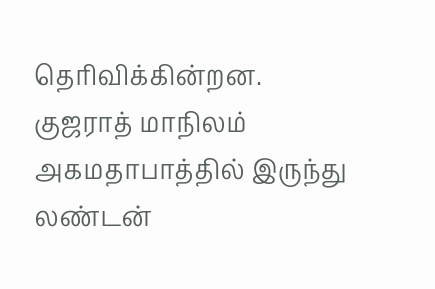தெரிவிக்கின்றன.
குஜராத் மாநிலம் அகமதாபாத்தில் இருந்து லண்டன்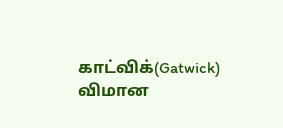காட்விக்(Gatwick) விமான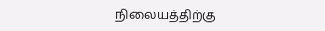நிலையத்திற்கு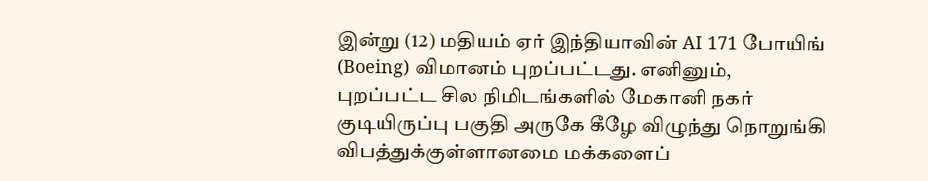இன்று (12) மதியம் ஏர் இந்தியாவின் AI 171 போயிங் (Boeing) விமானம் புறப்பட்டது. எனினும்,
புறப்பட்ட சில நிமிடங்களில் மேகானி நகர் குடியிருப்பு பகுதி அருகே கீழே விழுந்து நொறுங்கி விபத்துக்குள்ளானமை மக்களைப்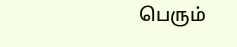பெரும்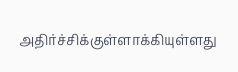அதிர்ச்சிக்குள்ளாக்கியுள்ளது